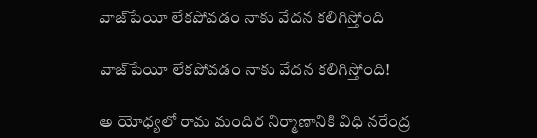వాజ్‌పేయీ లేకపోవడం నాకు వేదన కలిగిస్తోంది

వాజ్‌పేయీ లేకపోవడం నాకు వేదన కలిగిస్తోంది!

అ యోధ్యలో రామ మందిర నిర్మాణానికి విధి నరేంద్ర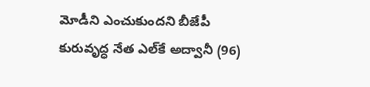మోడీని ఎంచుకుందని బీజేపీ కురువృద్ధ నేత ఎల్‌కే అద్వానీ (96)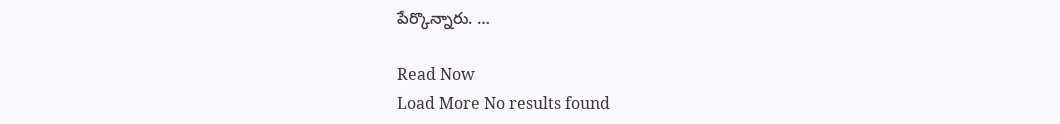పేర్కొన్నారు. …

Read Now
Load More No results found